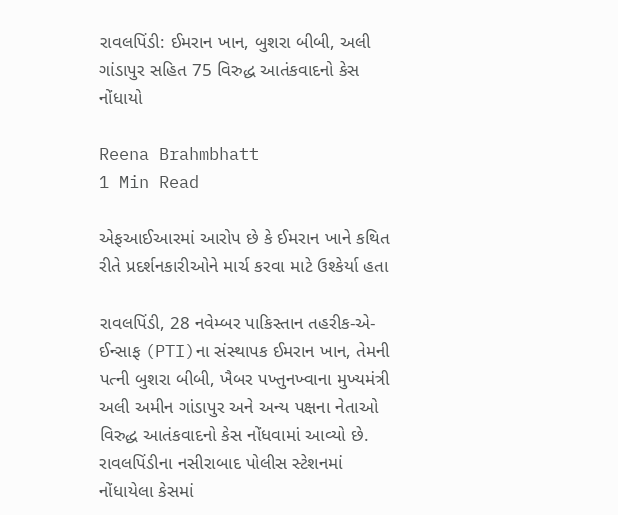રાવલપિંડી: ઈમરાન ખાન, બુશરા બીબી, અલી ગાંડાપુર સહિત 75 વિરુદ્ધ આતંકવાદનો કેસ નોંધાયો

Reena Brahmbhatt
1 Min Read

એફઆઈઆરમાં આરોપ છે કે ઈમરાન ખાને કથિત રીતે પ્રદર્શનકારીઓને માર્ચ કરવા માટે ઉશ્કેર્યા હતા

રાવલપિંડી, 28 નવેમ્બર પાકિસ્તાન તહરીક-એ-ઈન્સાફ (PTI)ના સંસ્થાપક ઈમરાન ખાન, તેમની પત્ની બુશરા બીબી, ખૈબર પખ્તુનખ્વાના મુખ્યમંત્રી અલી અમીન ગાંડાપુર અને અન્ય પક્ષના નેતાઓ વિરુદ્ધ આતંકવાદનો કેસ નોંધવામાં આવ્યો છે. રાવલપિંડીના નસીરાબાદ પોલીસ સ્ટેશનમાં નોંધાયેલા કેસમાં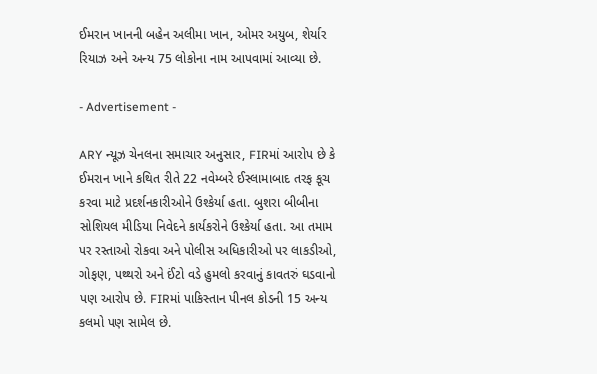ઈમરાન ખાનની બહેન અલીમા ખાન, ઓમર અયુબ, શેર્યાર રિયાઝ અને અન્ય 75 લોકોના નામ આપવામાં આવ્યા છે.

- Advertisement -

ARY ન્યૂઝ ચેનલના સમાચાર અનુસાર, FIRમાં આરોપ છે કે ઈમરાન ખાને કથિત રીતે 22 નવેમ્બરે ઈસ્લામાબાદ તરફ કૂચ કરવા માટે પ્રદર્શનકારીઓને ઉશ્કેર્યા હતા. બુશરા બીબીના સોશિયલ મીડિયા નિવેદને કાર્યકરોને ઉશ્કેર્યા હતા. આ તમામ પર રસ્તાઓ રોકવા અને પોલીસ અધિકારીઓ પર લાકડીઓ, ગોફણ, પથ્થરો અને ઈંટો વડે હુમલો કરવાનું કાવતરું ઘડવાનો પણ આરોપ છે. FIRમાં પાકિસ્તાન પીનલ કોડની 15 અન્ય કલમો પણ સામેલ છે.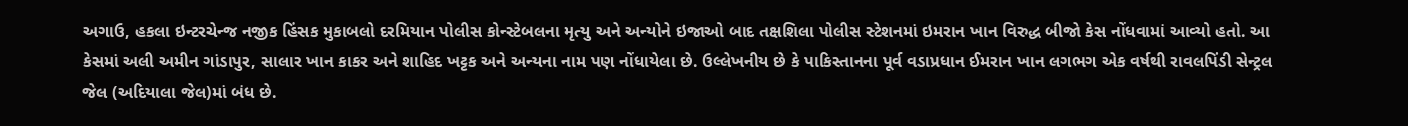અગાઉ, હકલા ઇન્ટરચેન્જ નજીક હિંસક મુકાબલો દરમિયાન પોલીસ કોન્સ્ટેબલના મૃત્યુ અને અન્યોને ઇજાઓ બાદ તક્ષશિલા પોલીસ સ્ટેશનમાં ઇમરાન ખાન વિરુદ્ધ બીજો કેસ નોંધવામાં આવ્યો હતો. આ કેસમાં અલી અમીન ગાંડાપુર, સાલાર ખાન કાકર અને શાહિદ ખટ્ટક અને અન્યના નામ પણ નોંધાયેલા છે. ઉલ્લેખનીય છે કે પાકિસ્તાનના પૂર્વ વડાપ્રધાન ઈમરાન ખાન લગભગ એક વર્ષથી રાવલપિંડી સેન્ટ્રલ જેલ (અદિયાલા જેલ)માં બંધ છે.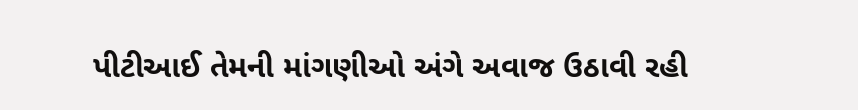પીટીઆઈ તેમની માંગણીઓ અંગે અવાજ ઉઠાવી રહી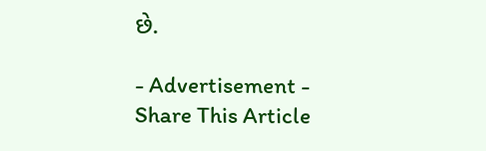છે.

- Advertisement -
Share This Article